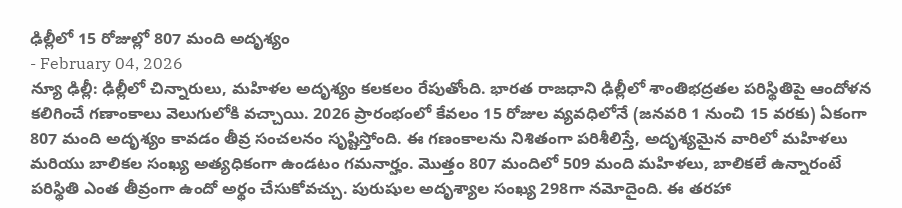ఢిల్లీలో 15 రోజుల్లో 807 మంది అదృశ్యం
- February 04, 2026
న్యూ ఢిల్లీ: ఢిల్లీలో చిన్నారులు, మహిళల అదృశ్యం కలకలం రేపుతోంది. భారత రాజధాని ఢిల్లీలో శాంతిభద్రతల పరిస్థితిపై ఆందోళన కలిగించే గణాంకాలు వెలుగులోకి వచ్చాయి. 2026 ప్రారంభంలో కేవలం 15 రోజుల వ్యవధిలోనే (జనవరి 1 నుంచి 15 వరకు) ఏకంగా 807 మంది అదృశ్యం కావడం తీవ్ర సంచలనం సృష్టిస్తోంది. ఈ గణంకాలను నిశితంగా పరిశీలిస్తే, అదృశ్యమైన వారిలో మహిళలు మరియు బాలికల సంఖ్య అత్యధికంగా ఉండటం గమనార్హం. మొత్తం 807 మందిలో 509 మంది మహిళలు, బాలికలే ఉన్నారంటే పరిస్థితి ఎంత తీవ్రంగా ఉందో అర్థం చేసుకోవచ్చు. పురుషుల అదృశ్యాల సంఖ్య 298గా నమోదైంది. ఈ తరహా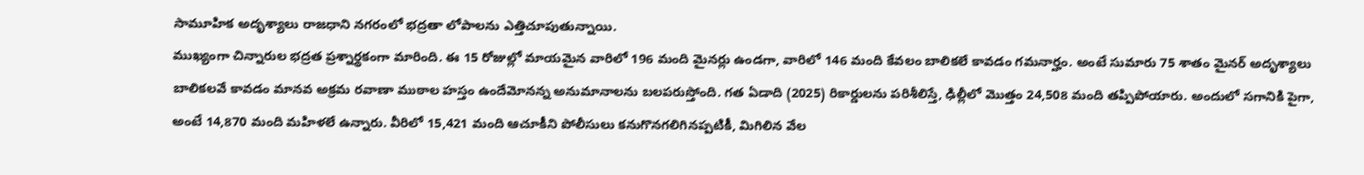సామూహిక అదృశ్యాలు రాజధాని నగరంలో భద్రతా లోపాలను ఎత్తిచూపుతున్నాయి.
ముఖ్యంగా చిన్నారుల భద్రత ప్రశ్నార్థకంగా మారింది. ఈ 15 రోజుల్లో మాయమైన వారిలో 196 మంది మైనర్లు ఉండగా, వారిలో 146 మంది కేవలం బాలికలే కావడం గమనార్హం. అంటే సుమారు 75 శాతం మైనర్ అదృశ్యాలు బాలికలవే కావడం మానవ అక్రమ రవాణా ముఠాల హస్తం ఉందేమోనన్న అనుమానాలను బలపరుస్తోంది. గత ఏడాది (2025) రికార్డులను పరిశీలిస్తే, ఢిల్లీలో మొత్తం 24,508 మంది తప్పిపోయారు. అందులో సగానికి పైగా, అంటే 14,870 మంది మహిళలే ఉన్నారు. వీరిలో 15,421 మంది ఆచూకీని పోలీసులు కనుగొనగలిగినప్పటికీ, మిగిలిన వేల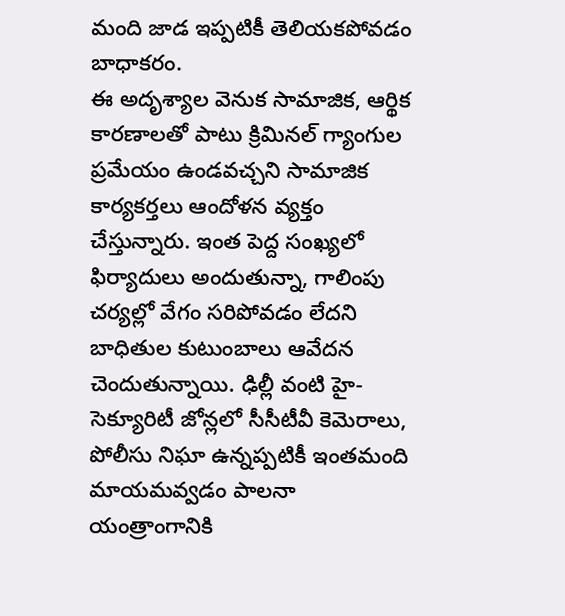మంది జాడ ఇప్పటికీ తెలియకపోవడం బాధాకరం.
ఈ అదృశ్యాల వెనుక సామాజిక, ఆర్థిక కారణాలతో పాటు క్రిమినల్ గ్యాంగుల ప్రమేయం ఉండవచ్చని సామాజిక కార్యకర్తలు ఆందోళన వ్యక్తం చేస్తున్నారు. ఇంత పెద్ద సంఖ్యలో ఫిర్యాదులు అందుతున్నా, గాలింపు చర్యల్లో వేగం సరిపోవడం లేదని బాధితుల కుటుంబాలు ఆవేదన చెందుతున్నాయి. ఢిల్లీ వంటి హై-సెక్యూరిటీ జోన్లలో సీసీటీవీ కెమెరాలు, పోలీసు నిఘా ఉన్నప్పటికీ ఇంతమంది మాయమవ్వడం పాలనా యంత్రాంగానికి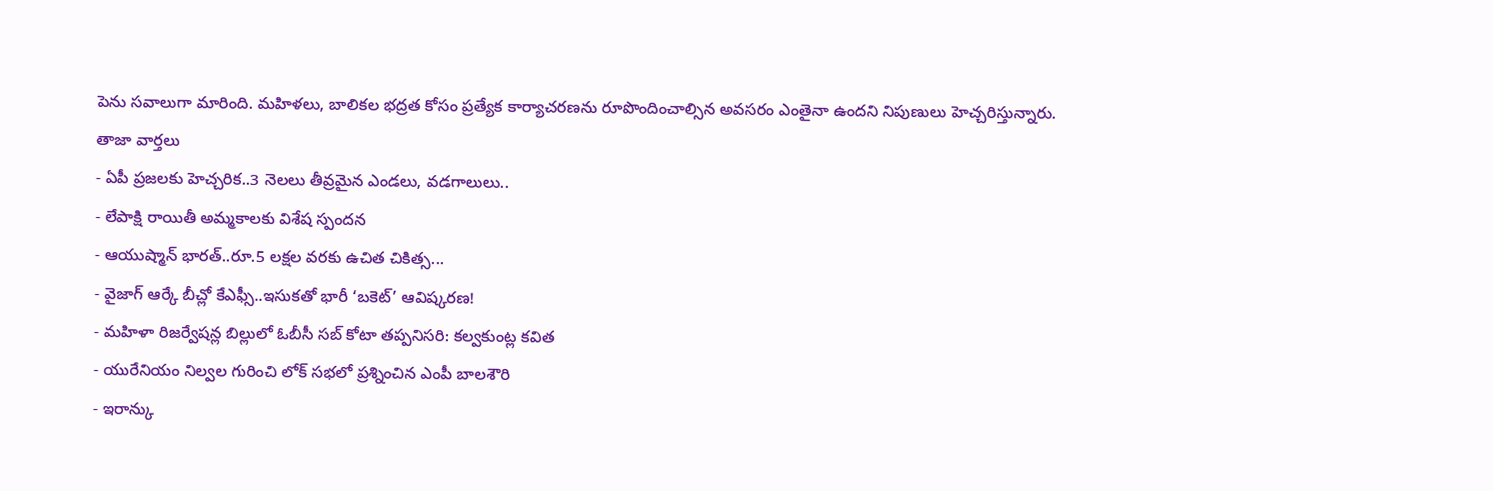పెను సవాలుగా మారింది. మహిళలు, బాలికల భద్రత కోసం ప్రత్యేక కార్యాచరణను రూపొందించాల్సిన అవసరం ఎంతైనా ఉందని నిపుణులు హెచ్చరిస్తున్నారు.
తాజా వార్తలు
- ఏపీ ప్రజలకు హెచ్చరిక..3 నెలలు తీవ్రమైన ఎండలు, వడగాలులు..
- లేపాక్షి రాయితీ అమ్మకాలకు విశేష స్పందన
- ఆయుష్మాన్ భారత్..రూ.5 లక్షల వరకు ఉచిత చికిత్స...
- వైజాగ్ ఆర్కే బీచ్లో కేఎఫ్సీ..ఇసుకతో భారీ ‘బకెట్’ ఆవిష్కరణ!
- మహిళా రిజర్వేషన్ల బిల్లులో ఓబీసీ సబ్ కోటా తప్పనిసరి: కల్వకుంట్ల కవిత
- యురేనియం నిల్వల గురించి లోక్ సభలో ప్రశ్నించిన ఎంపీ బాలశౌరి
- ఇరాన్కు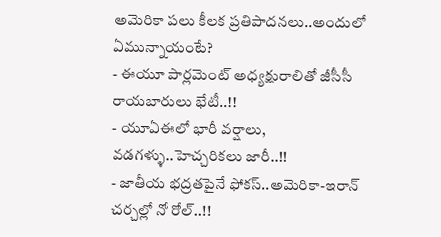అమెరికా పలు కీలక ప్రతిపాదనలు..అందులో ఏమున్నాయంటే?
- ఈయూ పార్లమెంట్ అధ్యక్షురాలితో జీసీసీ రాయబారులు భేటీ..!!
- యూఏఈలో భారీ వర్షాలు, వడగళ్ళు..హెచ్చరికలు జారీ..!!
- జాతీయ భద్రతపైనే ఫోకస్..అమెరికా-ఇరాన్ చర్చల్లో నో రోల్..!!